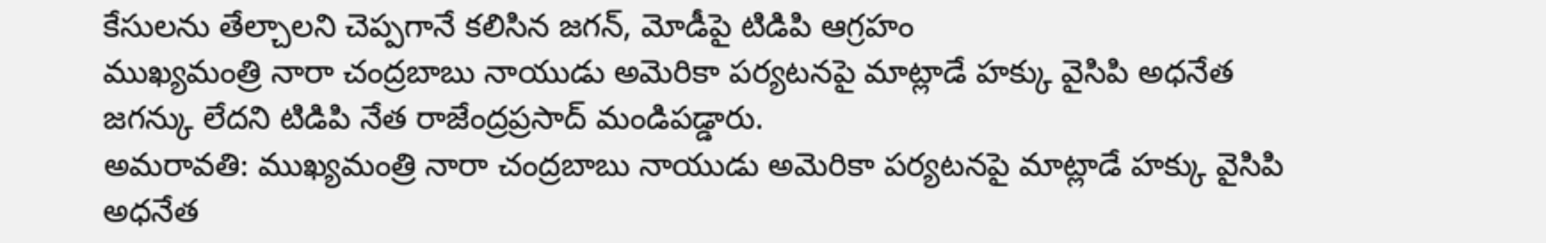కేసులను తేల్చాలని చెప్పగానే కలిసిన జగన్, మోడీపై టిడిపి ఆగ్రహం
ముఖ్యమంత్రి నారా చంద్రబాబు నాయుడు అమెరికా పర్యటనపై మాట్లాడే హక్కు వైసిపి అధనేత జగన్కు లేదని టిడిపి నేత రాజేంద్రప్రసాద్ మండిపడ్డారు.
అమరావతి: ముఖ్యమంత్రి నారా చంద్రబాబు నాయుడు అమెరికా పర్యటనపై మాట్లాడే హక్కు వైసిపి అధనేత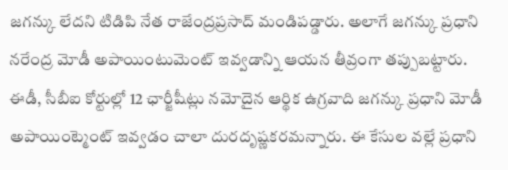జగన్కు లేదని టిడిపి నేత రాజేంద్రప్రసాద్ మండిపడ్డారు. అలాగే జగన్కు ప్రధాని నరేంద్ర మోడీ అపాయింటుమెంట్ ఇవ్వడాన్ని ఆయన తీవ్రంగా తప్పుబట్టారు.
ఈడీ, సీబీఐ కోర్టుల్లో 12 ఛార్జీషీట్లు నమోదైన ఆర్థిక ఉగ్రవాది జగన్కు ప్రధాని మోడీ అపాయింట్మెంట్ ఇవ్వడం చాలా దురదృష్ణకరమన్నారు. ఈ కేసుల వల్లే ప్రధాని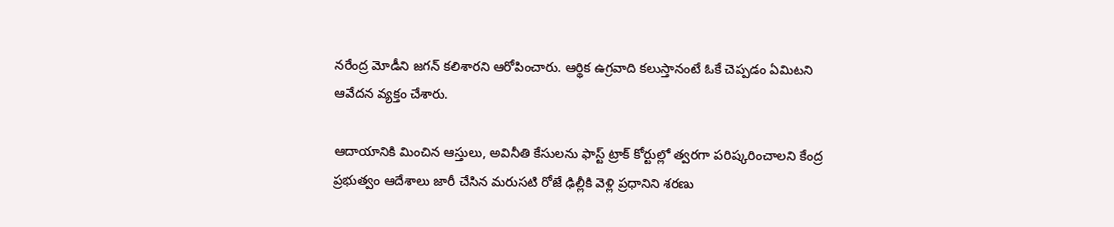నరేంద్ర మోడీని జగన్ కలిశారని ఆరోపించారు. ఆర్థిక ఉగ్రవాది కలుస్తానంటే ఓకే చెప్పడం ఏమిటని ఆవేదన వ్యక్తం చేశారు.

ఆదాయానికి మించిన ఆస్తులు, అవినీతి కేసులను ఫాస్ట్ ట్రాక్ కోర్టుల్లో త్వరగా పరిష్కరించాలని కేంద్ర ప్రభుత్వం ఆదేశాలు జారీ చేసిన మరుసటి రోజే ఢిల్లీకి వెళ్లి ప్రధానిని శరణు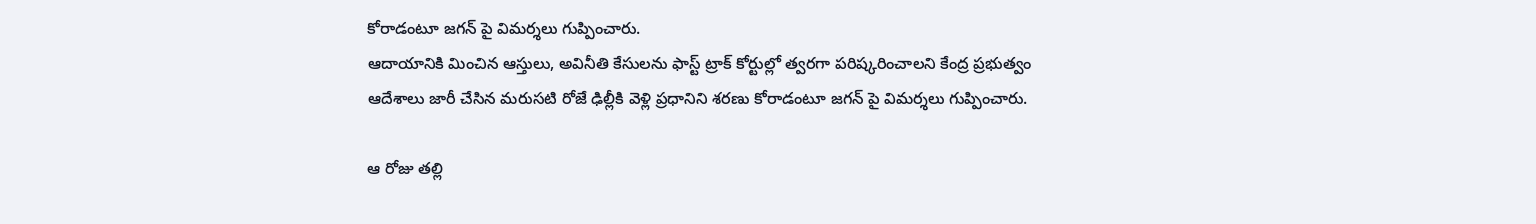కోరాడంటూ జగన్ పై విమర్శలు గుప్పించారు.
ఆదాయానికి మించిన ఆస్తులు, అవినీతి కేసులను ఫాస్ట్ ట్రాక్ కోర్టుల్లో త్వరగా పరిష్కరించాలని కేంద్ర ప్రభుత్వం ఆదేశాలు జారీ చేసిన మరుసటి రోజే ఢిల్లీకి వెళ్లి ప్రధానిని శరణు కోరాడంటూ జగన్ పై విమర్శలు గుప్పించారు.

ఆ రోజు తల్లి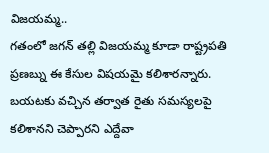విజయమ్మ..
గతంలో జగన్ తల్లి విజయమ్మ కూడా రాష్ట్రపతి ప్రణబ్ను ఈ కేసుల విషయమై కలిశారన్నారు. బయటకు వచ్చిన తర్వాత రైతు సమస్యలపై కలిశానని చెప్పారని ఎద్దేవా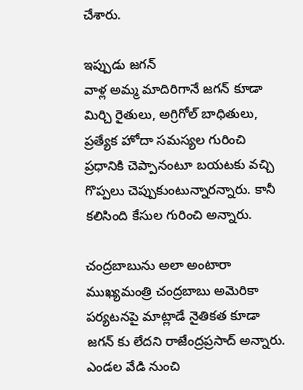చేశారు.

ఇప్పుడు జగన్
వాళ్ల అమ్మ మాదిరిగానే జగన్ కూడా మిర్చి రైతులు, అగ్రిగోల్ బాధితులు, ప్రత్యేక హోదా సమస్యల గురించి ప్రధానికి చెప్పానంటూ బయటకు వచ్చి గొప్పలు చెప్పుకుంటున్నారన్నారు. కానీ కలిసింది కేసుల గురించి అన్నారు.

చంద్రబాబును అలా అంటారా
ముఖ్యమంత్రి చంద్రబాబు అమెరికా పర్యటనపై మాట్లాడే నైతికత కూడా జగన్ కు లేదని రాజేంద్రప్రసాద్ అన్నారు. ఎండల వేడి నుంచి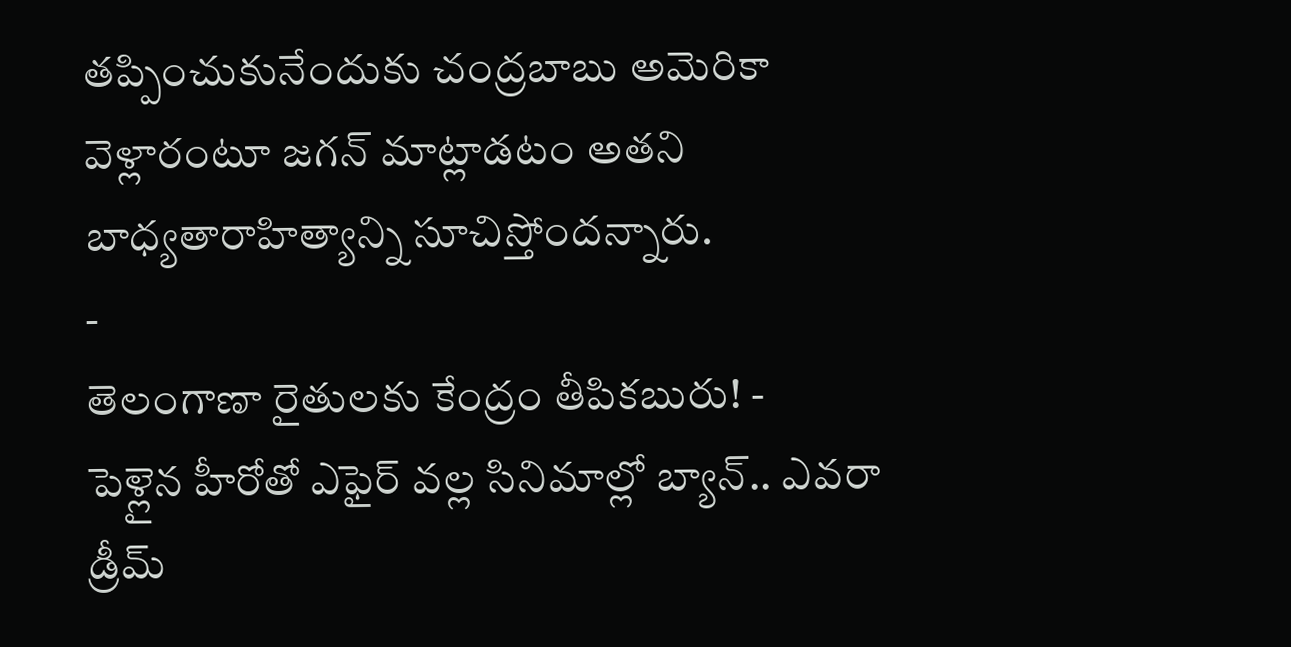తప్పించుకునేందుకు చంద్రబాబు అమెరికా వెళ్లారంటూ జగన్ మాట్లాడటం అతని బాధ్యతారాహిత్యాన్ని సూచిస్తోందన్నారు.
-
తెలంగాణా రైతులకు కేంద్రం తీపికబురు! -
పెళ్లైన హీరోతో ఎఫైర్ వల్ల సినిమాల్లో బ్యాన్.. ఎవరా డ్రీమ్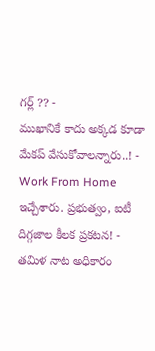గర్ల్ ?? -
ముఖానికే కాదు అక్కడ కూడా మేకప్ వేసుకోవాలన్నారు..! -
Work From Home ఇచ్చేశారు. ప్రభుత్వం, ఐటీ దిగ్గజాల కీలక ప్రకటన! -
తమిళ నాట అధికారం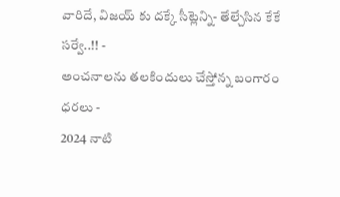వారిదే, విజయ్ కు దక్కే సీట్లెన్ని- తేల్చేసిన కేకే సర్వే..!! -
అంచనాలను తలకిందులు చేస్తోన్న బంగారం ధరలు -
2024 నాటి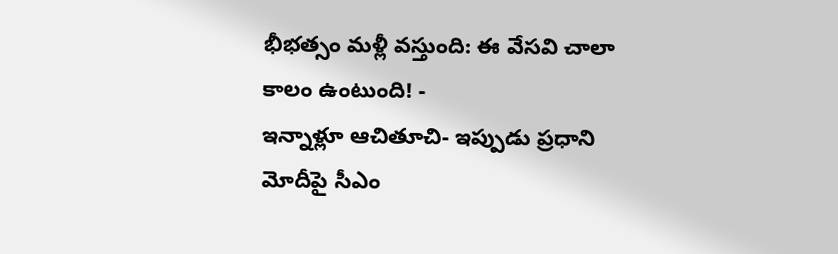భీభత్సం మళ్లీ వస్తుంది: ఈ వేసవి చాలా కాలం ఉంటుంది! -
ఇన్నాళ్లూ ఆచితూచి- ఇప్పుడు ప్రధాని మోదీపై సీఎం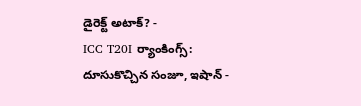డైరెక్ట్ అటాక్? -
ICC T20I ర్యాంకింగ్స్: దూసుకొచ్చిన సంజూ, ఇషాన్ -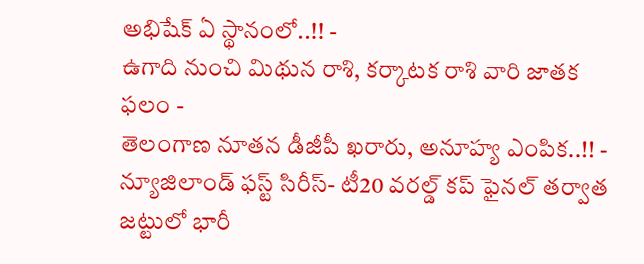అభిషేక్ ఏ స్థానంలో..!! -
ఉగాది నుంచి మిథున రాశి, కర్కాటక రాశి వారి జాతక ఫలం -
తెలంగాణ నూతన డీజీపీ ఖరారు, అనూహ్య ఎంపిక..!! -
న్యూజిలాండ్ ఫస్ట్ సిరీస్- టీ20 వరల్డ్ కప్ ఫైనల్ తర్వాత జట్టులో భారీ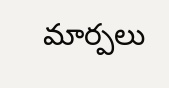మార్పలు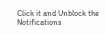Click it and Unblock the Notifications